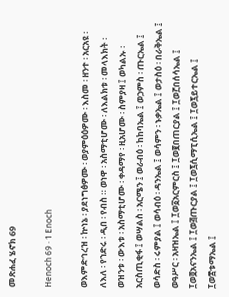መጽሐፈ ሄኖክ 69

Henoch 69 · 1 Enoch

ወእምድኅረዝ ፡ ኵነኔ ፡ ያደነግፅዎሙ ፡ ወያምዕዕዎሙ ፡ እስመ ፡ ዘንተ ፡ አርአዩ ፡ ለእለ ፡ የኀድሩ ፡ ዲበ ፡ የብስ ። ወነዋ ፡ አስማቲሆሙ ፡ ለእልክቱ ፡ መላእክት ፡ ወዝንቱ ፡ ውእቱ ፡ አስማቲሆሙ ፡ ቀዳማየ ፡ ዚአሆሙ ፡ ስምያዛ ፤ ወካልኡ ፡ አርስጢቂፋ ፤ ወሣልስ ፡ አርሜን ፤ ወራብዕ ፡ ከከባኤል ፤ ወኃምስ ፡ ጡርኤል ፤ ወሳድስ ፡ ሩምያል ፤ ወሳብዕ ፡ ዳንኤል ፤ ወሳምን ፡ ኑቃኤል ፤ ወታስዕ ፡ በራቅኤል ፤ ወዓሥር ፡ አዛዝኤል ፤ ፲ወ፩አርምርስ ፤ ፲ወ፪በጠርያል ፤ ፲ወ፫በሰሳኤል ፤ ፲ወ፬አናንኤል ፤ ፲ወ፭ጡርያል ፤ ፲ወ፯ሲማፒሲኤል ፤ ፲ወ፯ይተርኤል ፤ ፲ወ፰ቱማኤል ፤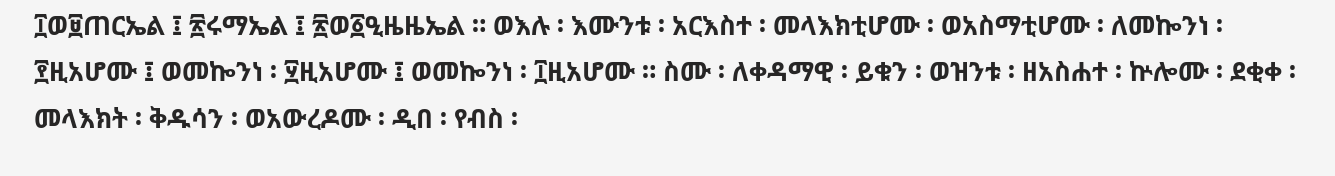፲ወ፱ጠርኤል ፤ ፳ሩማኤል ፤ ፳ወ፩ዒዜዜኤል ። ወእሉ ፡ እሙንቱ ፡ አርእስተ ፡ መላእክቲሆሙ ፡ ወአስማቲሆሙ ፡ ለመኰንነ ፡ ፻ዚአሆሙ ፤ ወመኰንነ ፡ ፶ዚአሆሙ ፤ ወመኰንነ ፡ ፲ዚአሆሙ ። ስሙ ፡ ለቀዳማዊ ፡ ይቁን ፡ ወዝንቱ ፡ ዘአስሐተ ፡ ኵሎሙ ፡ ደቂቀ ፡ መላእክት ፡ ቅዱሳን ፡ ወአውረዶሙ ፡ ዲበ ፡ የብስ ፡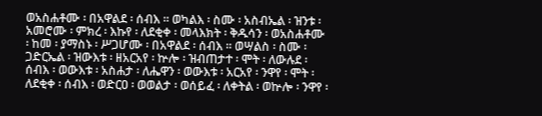ወአስሐቶሙ ፡ በአዋልደ ፡ ሰብእ ። ወካልእ ፡ ስሙ ፡ አስብኤል ፡ ዝንቱ ፡ አመሮሙ ፡ ምክረ ፡ እኩየ ፡ ለደቂቀ ፡ መላእክት ፡ ቅዱሳን ፡ ወአስሐቶሙ ፡ ከመ ፡ ያማስኑ ፡ ሥጋሆሙ ፡ በአዋልደ ፡ ሰብእ ። ወሣልስ ፡ ስሙ ፡ ጋድርኤል ፡ ዝውእቱ ፡ ዘአርአየ ፡ ኵሎ ፡ ዝብጠታተ ፡ ሞት ፡ ለውሉደ ፡ ሰብእ ፡ ወውእቱ ፡ አስሐታ ፡ ለሔዋን ፡ ወውእቱ ፡ አርአየ ፡ ንዋየ ፡ ሞት ፡ ለደቂቀ ፡ ሰብእ ፡ ወድርዐ ፡ ወወልታ ፡ ወሰይፈ ፡ ለቀትል ፡ ወኵሎ ፡ ንዋየ ፡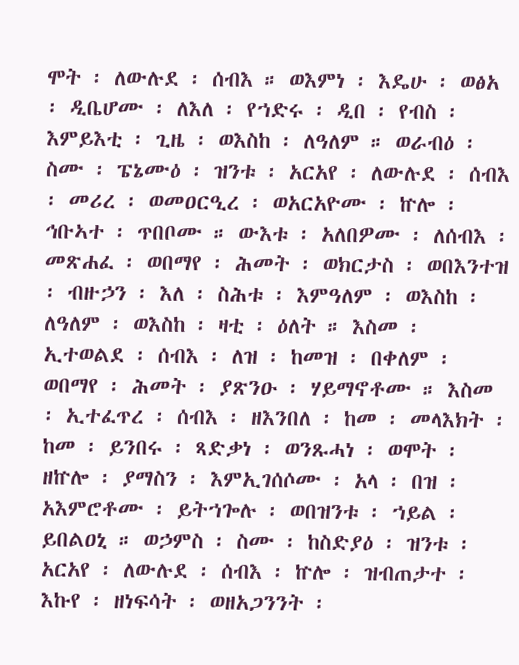ሞት ፡ ለውሉደ ፡ ሰብእ ። ወእምነ ፡ እዴሁ ፡ ወፅአ ፡ ዲቤሆሙ ፡ ለእለ ፡ የኀድሩ ፡ ዲበ ፡ የብስ ፡ እምይእቲ ፡ ጊዜ ፡ ወእስከ ፡ ለዓለም ። ወራብዕ ፡ ስሙ ፡ ፔኔሙዕ ፡ ዝንቱ ፡ አርአየ ፡ ለውሉደ ፡ ሰብእ ፡ መሪረ ፡ ወመዐርዒረ ፡ ወአርአዮሙ ፡ ኵሎ ፡ ኅቡኣተ ፡ ጥበቦሙ ። ውእቱ ፡ አለበዎሙ ፡ ለሰብእ ፡ መጽሐፈ ፡ ወበማየ ፡ ሕመት ፡ ወክርታስ ፡ ወበእንተዝ ፡ ብዙኃን ፡ እለ ፡ ስሕቱ ፡ እምዓለም ፡ ወእስከ ፡ ለዓለም ፡ ወእስከ ፡ ዛቲ ፡ ዕለት ። እስመ ፡ ኢተወልደ ፡ ሰብእ ፡ ለዝ ፡ ከመዝ ፡ በቀለም ፡ ወበማየ ፡ ሕመት ፡ ያጽንዑ ፡ ሃይማኖቶሙ ። እስመ ፡ ኢተፈጥረ ፡ ሰብእ ፡ ዘእንበለ ፡ ከመ ፡ መላእክት ፡ ከመ ፡ ይንበሩ ፡ ጻድቃነ ፡ ወንጹሓነ ፡ ወሞት ፡ ዘኵሎ ፡ ያማስን ፡ እምኢገሰሶሙ ፡ አላ ፡ በዝ ፡ አእምሮቶሙ ፡ ይትኀጐሉ ፡ ወበዝንቱ ፡ ኀይል ፡ ይበልዐኒ ። ወኃምስ ፡ ስሙ ፡ ከስድያዕ ፡ ዝንቱ ፡ አርአየ ፡ ለውሉደ ፡ ሰብእ ፡ ኵሎ ፡ ዝብጠታተ ፡ እኩየ ፡ ዘነፍሳት ፡ ወዘአጋንንት ፡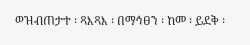ወዝብጠታተ ፡ ጻእጻእ ፡ በማኅፀን ፡ ከመ ፡ ይደቅ ፡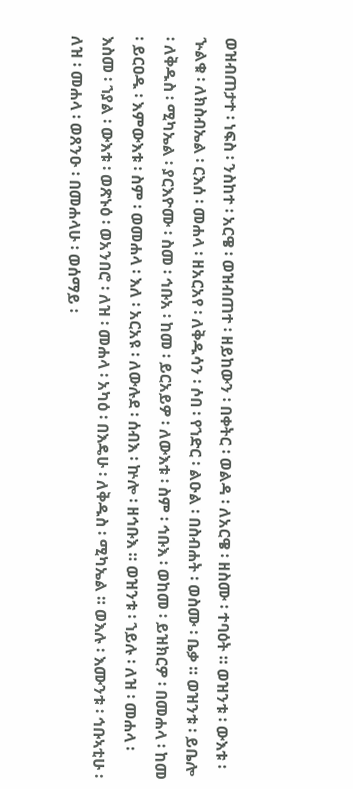ወዝብጠታተ ፡ ነፍስ ፡ ንስከተ ፡ አርዌ ፡ ወዝብጠተ ፡ ዘይከውን ፡ በቀትር ፡ ወልዳ ፡ ለአርዌ ፡ ዘስሙ ፡ ተባዕት ። ወዝንቱ ፡ ውእቱ ፡ ኍልቁ ፡ ለክስብኤል ፡ ርእሰ ፡ መሐላ ፡ ዘአርአየ ፡ ለቅዱሳን ፡ ሶበ ፡ የኀድር ፡ ልዑል ፡ በስብሐት ፡ ወስሙ ፡ ቤቃ ። ወዝንቱ ፡ ይቤሎ ፡ ለቅዱስ ፡ ሚካኤል ፡ ያርእዮሙ ፡ ስመ ፡ ኅቡአ ፡ ከመ ፡ ይርአይዎ ፡ ለውእቱ ፡ ስም ፡ ኅቡእ ፡ ወከመ ፡ ይዝክርዎ ፡ በመሐላ ፡ ከመ ፡ ይርዐዱ ፡ እምውእቱ ፡ ስም ፡ ወመሐላ ፡ እለ ፡ አርአዩ ፡ ለውሉደ ፡ ሰብእ ፡ ኵሎ ፡ ዘኅቡእ ። ወዝንቱ ፡ ኀይሉ ፡ ለዝ ፡ መሐላ ፡ እስመ ፡ ኀያል ፡ ውእቱ ፡ ወጽኑዕ ፡ ወአንበሮ ፡ ለዝ ፡ መሐላ ፡ አካዕ ፡ በእዴሁ ፡ ለቅዱስ ፡ ሚካኤል ። ወእሉ ፡ እሙንቱ ፡ ኅቡኣቲሁ ፡ ለዝ ፡ መሐላ ፡ ወጸንዑ ፡ በመሐላሁ ፡ ወሰማይ ፡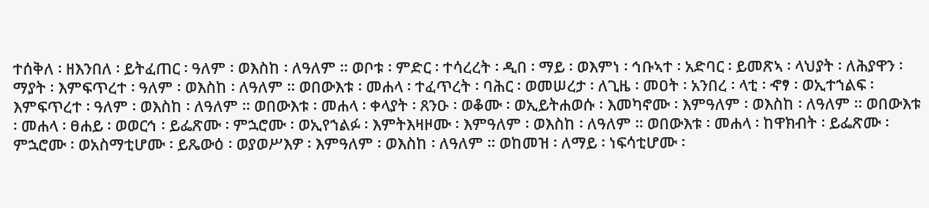ተሰቅለ ፡ ዘእንበለ ፡ ይትፈጠር ፡ ዓለም ፡ ወእስከ ፡ ለዓለም ። ወቦቱ ፡ ምድር ፡ ተሳረረት ፡ ዲበ ፡ ማይ ፡ ወእምነ ፡ ኅቡኣተ ፡ አድባር ፡ ይመጽኣ ፡ ላህያት ፡ ለሕያዋን ፡ ማያት ፡ እምፍጥረተ ፡ ዓለም ፡ ወእስከ ፡ ለዓለም ። ወበውእቱ ፡ መሐላ ፡ ተፈጥረት ፡ ባሕር ፡ ወመሠረታ ፡ ለጊዜ ፡ መዐት ፡ አንበረ ፡ ላቲ ፡ ኆፃ ፡ ወኢተኀልፍ ፡ እምፍጥረተ ፡ ዓለም ፡ ወእስከ ፡ ለዓለም ። ወበውእቱ ፡ መሐላ ፡ ቀላያት ፡ ጸንዑ ፡ ወቆሙ ፡ ወኢይትሐወሱ ፡ እመካኖሙ ፡ እምዓለም ፡ ወእስከ ፡ ለዓለም ። ወበውእቱ ፡ መሐላ ፡ ፀሐይ ፡ ወወርኅ ፡ ይፌጽሙ ፡ ምኋሮሙ ፡ ወኢየኀልፉ ፡ እምትእዛዞሙ ፡ እምዓለም ፡ ወእስከ ፡ ለዓለም ። ወበውእቱ ፡ መሐላ ፡ ከዋክብት ፡ ይፌጽሙ ፡ ምኋሮሙ ፡ ወአስማቲሆሙ ፡ ይጼውዕ ፡ ወያወሥእዎ ፡ እምዓለም ፡ ወእስከ ፡ ለዓለም ። ወከመዝ ፡ ለማይ ፡ ነፍሳቲሆሙ ፡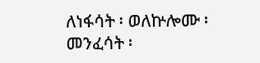ለነፋሳት ፡ ወለኵሎሙ ፡ መንፈሳት ፡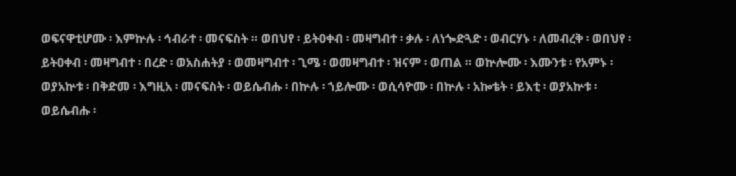ወፍናዋቲሆሙ ፡ እምኵሉ ፡ ኅብራተ ፡ መናፍስት ። ወበህየ ፡ ይትዐቀብ ፡ መዛግብተ ፡ ቃሉ ፡ ለነጐድጓድ ፡ ወብርሃኑ ፡ ለመብረቅ ፡ ወበህየ ፡ ይትዐቀብ ፡ መዛግብተ ፡ በረድ ፡ ወአስሐትያ ፡ ወመዛግብተ ፡ ጊሜ ፡ ወመዛግብተ ፡ ዝናም ፡ ወጠል ። ወኵሎሙ ፡ እሙንቱ ፡ የአምኑ ፡ ወያአኵቱ ፡ በቅድመ ፡ እግዚአ ፡ መናፍስት ፡ ወይሴብሑ ፡ በኵሉ ፡ ኀይሎሙ ፡ ወሲሳዮሙ ፡ በኵሉ ፡ አኰቴት ፡ ይእቲ ፡ ወያአኵቱ ፡ ወይሴብሑ ፡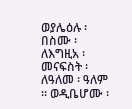ወያሌዕሉ ፡ በስሙ ፡ ለእግዚአ ፡ መናፍስት ፡ ለዓለመ ፡ ዓለም ። ወዲቤሆሙ ፡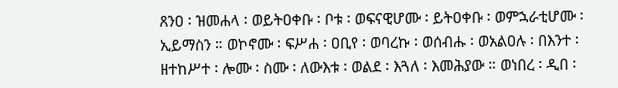ጸንዐ ፡ ዝመሐላ ፡ ወይትዐቀቡ ፡ ቦቱ ፡ ወፍናዊሆሙ ፡ ይትዐቀቡ ፡ ወምኋራቲሆሙ ፡ ኢይማስን ። ወኮኖሙ ፡ ፍሥሐ ፡ ዐቢየ ፡ ወባረኩ ፡ ወሰብሑ ፡ ወአልዐሉ ፡ በእንተ ፡ ዘተከሥተ ፡ ሎሙ ፡ ስሙ ፡ ለውእቱ ፡ ወልደ ፡ እጓለ ፡ እመሕያው ። ወነበረ ፡ ዲበ ፡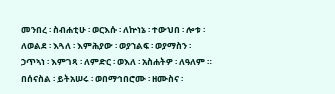መንበረ ፡ ስብሐቲሁ ፡ ወርእሱ ፡ ለኵነኔ ፡ ተውህበ ፡ ሎቱ ፡ ለወልደ ፡ እጓለ ፡ እምሕያው ፡ ወያኀልፍ ፡ ወያማስን ፡ ኃጥኣነ ፡ እምገጻ ፡ ለምድር ፡ ወእለ ፡ አስሐትዎ ፡ ለዓለም ። በሰናስል ፡ ይትአሠሩ ፡ ወበማኅበሮሙ ፡ ዘሙስና ፡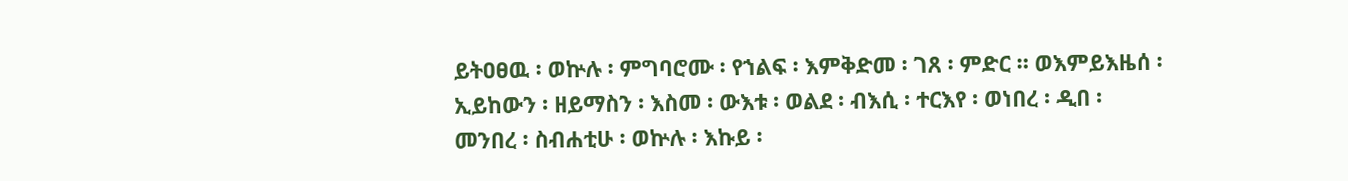ይትዐፀዉ ፡ ወኵሉ ፡ ምግባሮሙ ፡ የኀልፍ ፡ እምቅድመ ፡ ገጸ ፡ ምድር ። ወእምይእዜሰ ፡ ኢይከውን ፡ ዘይማስን ፡ እስመ ፡ ውእቱ ፡ ወልደ ፡ ብእሲ ፡ ተርእየ ፡ ወነበረ ፡ ዲበ ፡ መንበረ ፡ ስብሐቲሁ ፡ ወኵሉ ፡ እኩይ ፡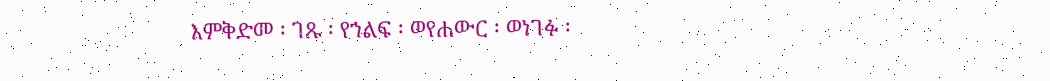እምቅድመ ፡ ገጹ ፡ የኀልፍ ፡ ወየሐውር ፡ ወነገፉ ፡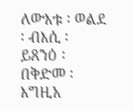ለውእቱ ፡ ወልደ ፡ ብእሲ ፡ ይጸንዕ ፡ በቅድመ ፡ እግዚአ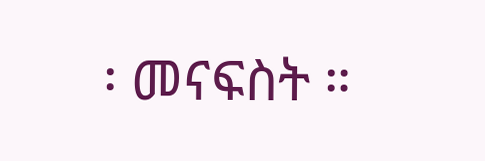፡ መናፍስት ።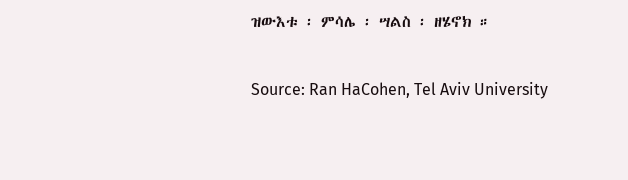ዝውእቱ ፡ ምሳሌ ፡ ሣልስ ፡ ዘሄኖክ ።

Source: Ran HaCohen, Tel Aviv University